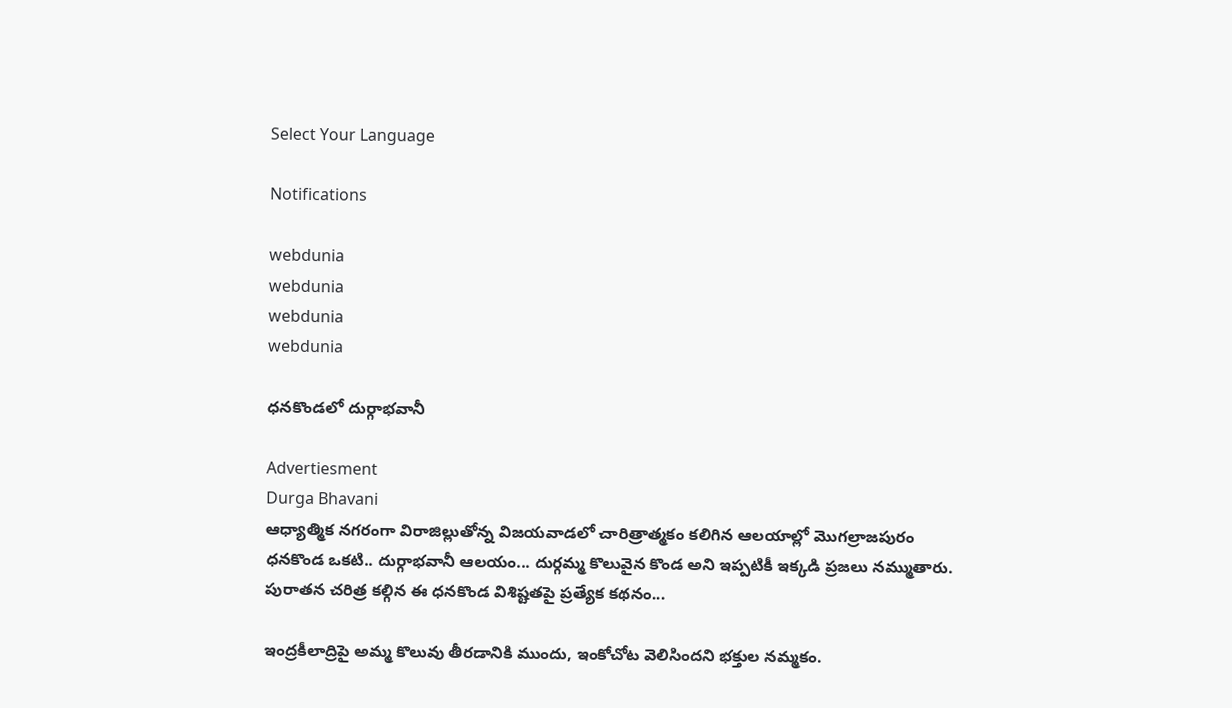Select Your Language

Notifications

webdunia
webdunia
webdunia
webdunia

ధనకొండలో దుర్గాభవానీ

Advertiesment
Durga Bhavani
ఆధ్యాత్మిక నగరంగా విరాజిల్లుతోన్న విజయవాడలో చారిత్రాత్మ‌కం కలిగిన ఆలయాల్లో మొగల్రాజపురం ధనకొండ ఒక‌టి.. దుర్గాభవానీ ఆలయం... దుర్గమ్మ కొలువైన కొండ అని ఇప్పటికీ ఇక్క‌డి ప్రజలు నమ్ముతారు. పురాత‌న చ‌రిత్ర క‌ల్గిన ఈ ధ‌న‌కొండ విశిష్ట‌త‌పై ప్ర‌త్యేక క‌థ‌నం...

ఇంద్రకీలాద్రిపై అమ్మ కొలువు తీరడానికి ముందు, ఇంకోచోట వెలిసిందని భక్తుల నమ్మకం.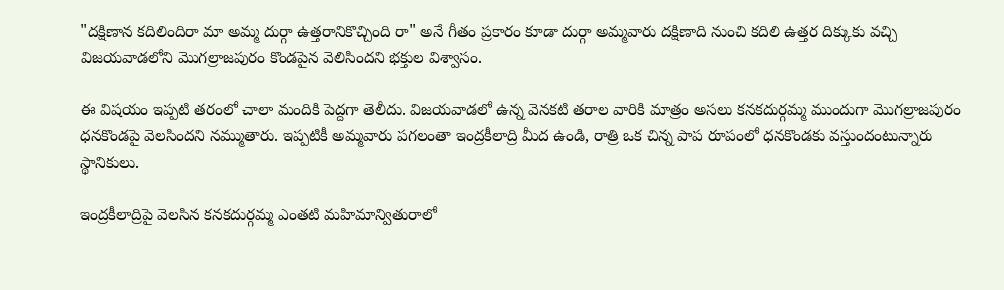"దక్షిణాన కదిలిందిరా మా అమ్మ దుర్గా ఉత్తరానికొచ్చింది రా" అనే గీతం ప్రకారం కూడా దుర్గా అమ్మవారు దక్షిణాది నుంచి కదిలి ఉత్తర దిక్కుకు వచ్చి విజయవాడలోని మొగల్రాజపురం కొండపైన వెలిసింద‌ని భ‌క్తుల విశ్వాసం.

ఈ విషయం ఇప్పటి తరంలో చాలా మందికి పెద్దగా తెలీదు. విజయవాడలో ఉన్న వెనకటి తరాల వారికి మాత్రం అసలు కనకదుర్గమ్మ ముందుగా మొగల్రాజపురం ధనకొండపై వెలసిందని నమ్ముతారు. ఇప్పటికీ అమ్మవారు పగలంతా ఇంద్రకీలాద్రి మీద ఉండి, రాత్రి ఒక చిన్న పాప రూపంలో ధనకొండకు వస్తుందంటున్నారు స్థానికులు.

ఇంద్రకీలాద్రిపై వెలసిన కనకదుర్గమ్మ ఎంతటి మహిమాన్వితురాలో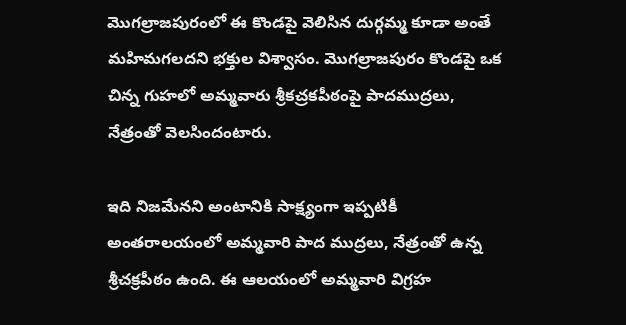మొగల్రాజపురంలో ఈ కొండపై వెలిసిన దుర్గమ్మ కూడా అంతే మహిమగలదని భక్తుల విశ్వాసం. మొగల్రాజపురం కొండపై ఒక చిన్న గుహలో అమ్మవారు శ్రీకచ్రకపీఠంపై పాదముద్రలు, నేత్రంతో వెలసిందంటారు.

ఇది నిజమేన‌ని అంటానికి సాక్ష్యంగా ఇప్పటికీ అంతరాలయంలో అమ్మ‌వారి పాద ముద్రలు, నేత్రంతో ఉన్న శ్రీచక్రపీఠం ఉంది. ఈ ఆలయంలో అమ్మవారి విగ్రహ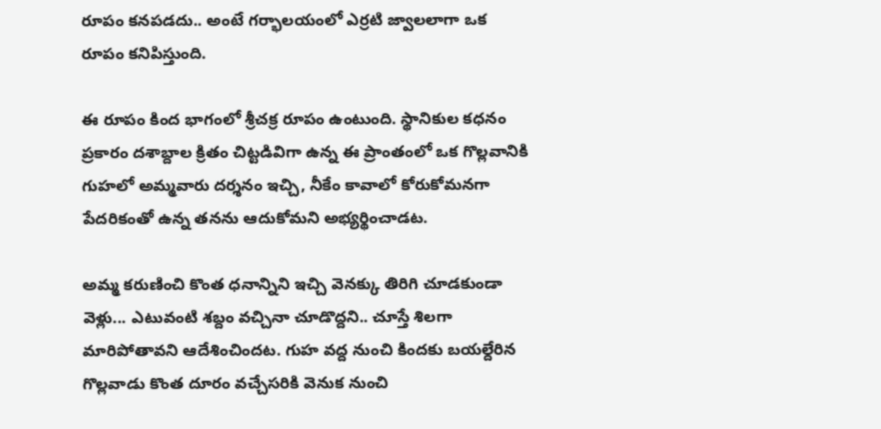రూపం కనపడదు.. అంటే గర్భాలయంలో ఎర్రటి జ్వాలలాగా ఒక రూపం కనిపిస్తుంది.

ఈ రూపం కింద భాగంలో శ్రీచక్ర రూపం ఉంటుంది. స్థానికుల కధనం ప్రకారం దశాబ్దాల క్రితం చిట్టడివిగా ఉన్న ఈ ప్రాంతంలో ఒక గొల్లవానికి గుహలో అమ్మవారు దర్శనం ఇచ్చి, నీకేం కావాలో కోరుకోమనగా పేదరికంతో ఉన్న తనను ఆదుకోమని అభ్యర్థించాడట.

అమ్మ కరుణించి కొంత ధనాన్నిని ఇచ్చి వెనక్కు తిరిగి చూడకుండా వెళ్లు... ఎటువంటి శబ్దం వచ్చినా చూడొద్దని.. చూస్తే శిలగా మారిపోతావని ఆదేశించింద‌ట. గుహ వద్ద నుంచి కిందకు బయల్దేరిన గొల్లవాడు కొంత దూరం వచ్చేసరికి వెనుక నుంచి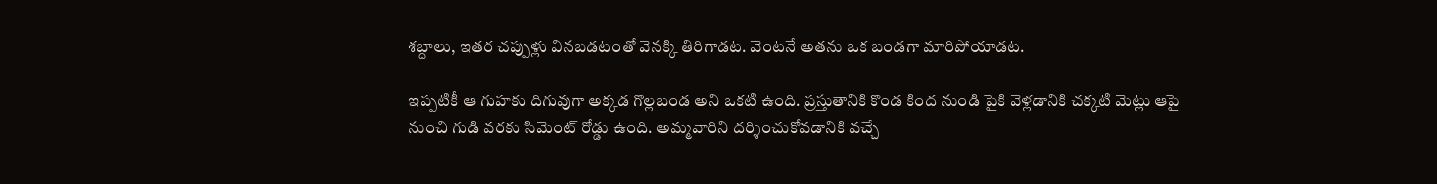శబ్దాలు, ఇతర చప్పుళ్లు వినబడటంతో వెనక్కి తిరిగాడట. వెంటనే అతను ఒక బండగా మారిపోయాడట.

ఇప్పటికీ ఆ గుహకు దిగువుగా అక్కడ గొల్లబండ అని ఒకటి ఉంది. ప్రస్తుతానికి కొండ కింద నుండి పైకి వెళ్లడానికి చక్కటి మెట్లు ఆపై నుంచి గుడి వరకు సిమెంట్‌ రోడ్డు ఉంది. అమ్మ‌వారిని ద‌ర్శించుకోవ‌డానికి వ‌చ్చే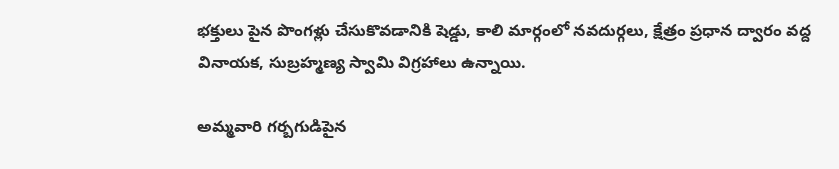భక్తులు పైన పొంగళ్లు చేసుకొవడానికి షెడ్డు, కాలి మార్గంలో నవదుర్గలు, క్షేత్రం ప్రధాన ద్వారం వద్ద వినాయక, సుబ్రహ్మణ్య స్వామి విగ్రహాలు ఉన్నాయి.

అమ్మవారి గర్బగుడిపైన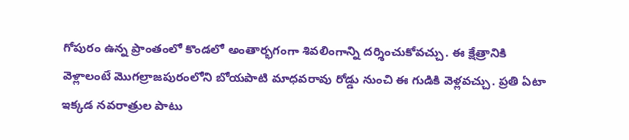గోపురం ఉన్న ప్రాంతంలో కొండలో అంతార్భగంగా శివలింగాన్ని దర్శించుకోవచ్చు. ఈ క్షేత్రానికి వెళ్లాలంటే మొగల్రాజపురంలోని బోయపాటి మాధవరావు రోడ్డు నుంచి ఈ గుడికి వెళ్లవచ్చు. ప్ర‌తి ఏటా ఇక్క‌డ న‌వ‌రాత్రుల పాటు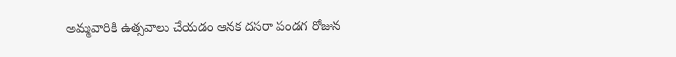అమ్మ‌వారికి ఉత్స‌వాలు చేయ‌డం ఆన‌క దసరా పండగ రోజున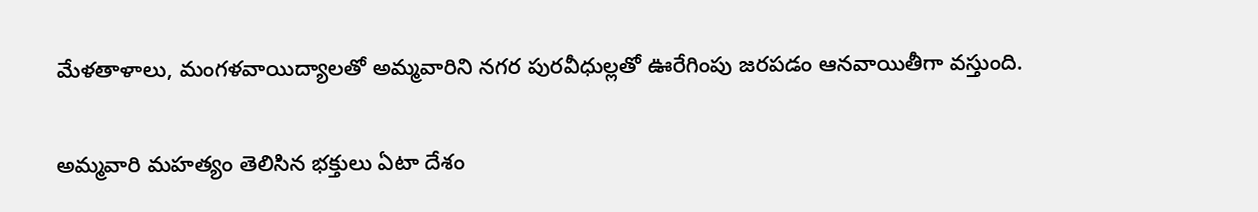మేళ‌తాళాలు, మంగ‌ళ‌వాయిద్యాల‌తో అమ్మ‌వారిని న‌గ‌ర పుర‌వీధుల్ల‌తో ఊరేగింపు జ‌ర‌ప‌డం ఆన‌వాయితీగా వ‌స్తుంది.

అమ్మ‌వారి మ‌హ‌త్యం తెలిసిన భ‌క్తులు ఏటా దేశం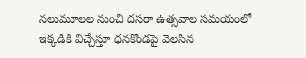న‌లుమూల‌ల నుంచి ద‌స‌రా ఉత్స‌వాల స‌మ‌యంలో ఇక్క‌డికి విచ్చేస్తూ ధ‌న‌కొండ‌పై వెల‌సిన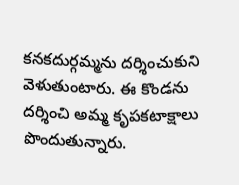క‌న‌క‌దుర్గ‌మ్మ‌ను ద‌ర్శించుకుని వెళుతుంటారు. ఈ కొండను దర్శించి అమ్మ కృపకటాక్షాలు పొందుతున్నారు.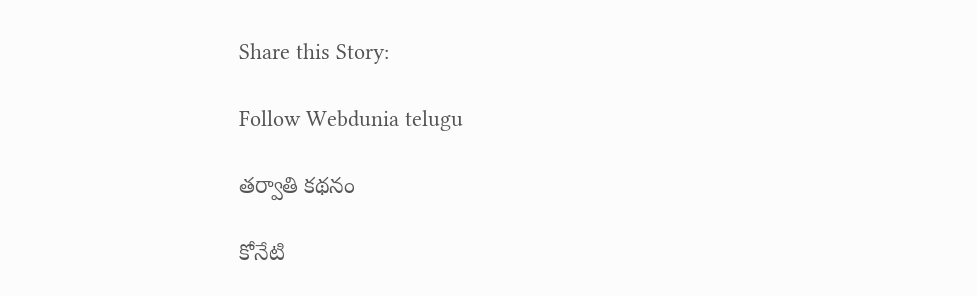Share this Story:

Follow Webdunia telugu

తర్వాతి కథనం

కోనేటి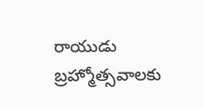రాయుడు బ్రహ్మోత్సవాలకు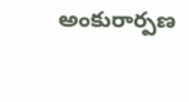అంకురార్పణ